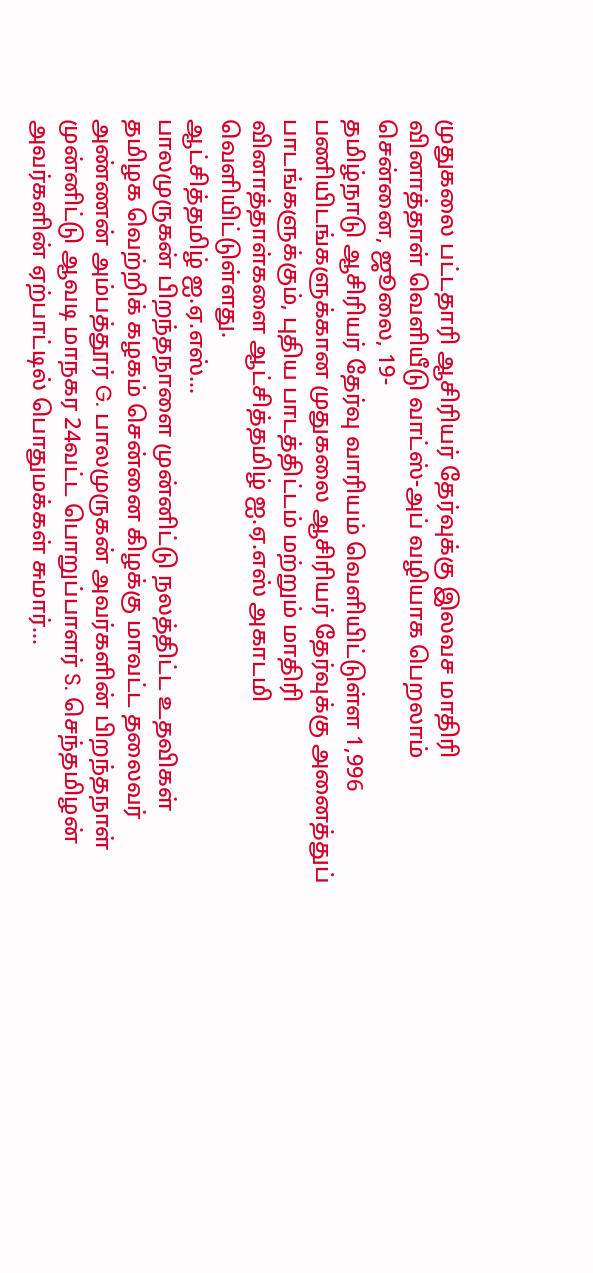முதுகலை பட்டதாரி ஆசிரியர் தேர்வுக்கு இலவச மாதிரி வினாத்தாள் வெளியீடு வாட்ஸ்-அப் வழியாக பெறலாம்
சென்னை, ஜூலை, 19-
தமிழ்நாடு ஆசிரியர் தேர்வு வாரியம் வெளியிட்டுள்ள 1,996 பணியிடங்களுக்கான முதுகலை ஆசிரியர் தேர்வுக்கு அனைத்துப் பாடங்களுக்கும், புதிய பாடத்திட்டம் மற்றும் மாதிரி வினாத்தாள்களை ஆட்சித்தமிழ் ஐ.ஏ.எஸ் அகாடமி வெளியிட்டுள்ளது.
ஆட்சித்தமிழ் ஐ.ஏ.எஸ்...
பாலமுருகன் பிறந்தநாளை முன்னிட்டு நலத்திட்ட உதவிகள்
தமிழக வெற்றிக் கழகம் சென்னை கிழக்கு மாவட்ட தலைவர் அண்ணன் அம்பத்தூர் G. பாலமுருகன் அவர்களின் பிறந்தநாள் முன்னிட்டு ஆவடி மாநகர 24வட்ட பொறுப்பாளர் S. செந்தமிழன் அவர்களின் ஏற்பாட்டில் பொதுமக்கள் சுமார்...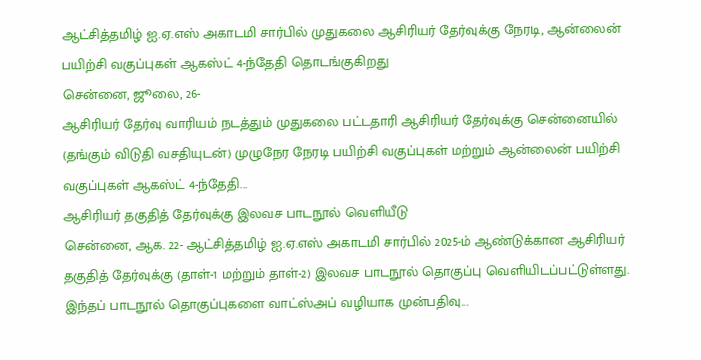ஆட்சித்தமிழ் ஐ.ஏ.எஸ் அகாடமி சார்பில் முதுகலை ஆசிரியர் தேர்வுக்கு நேரடி, ஆன்லைன் பயிற்சி வகுப்புகள் ஆகஸ்ட் 4-ந்தேதி தொடங்குகிறது
சென்னை, ஜூலை, 26-
ஆசிரியர் தேர்வு வாரியம் நடத்தும் முதுகலை பட்டதாரி ஆசிரியர் தேர்வுக்கு சென்னையில் (தங்கும் விடுதி வசதியுடன்) முழுநேர நேரடி பயிற்சி வகுப்புகள் மற்றும் ஆன்லைன் பயிற்சி வகுப்புகள் ஆகஸ்ட் 4-ந்தேதி...
ஆசிரியர் தகுதித் தேர்வுக்கு இலவச பாடநூல் வெளியீடு
சென்னை, ஆக. 22- ஆட்சித்தமிழ் ஐ.ஏ.எஸ் அகாடமி சார்பில் 2025-ம் ஆண்டுக்கான ஆசிரியர் தகுதித் தேர்வுக்கு (தாள்-1 மற்றும் தாள்-2) இலவச பாடநூல் தொகுப்பு வெளியிடப்பட்டுள்ளது.
இந்தப் பாடநூல் தொகுப்புகளை வாட்ஸ்அப் வழியாக முன்பதிவு...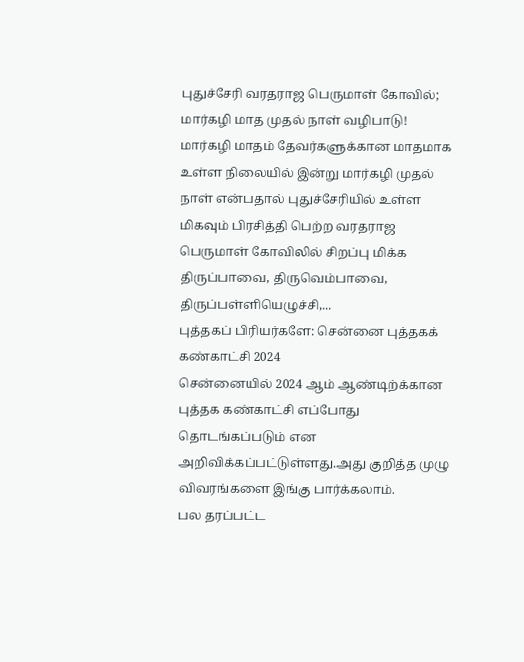புதுச்சேரி வரதராஜ பெருமாள் கோவில்; மார்கழி மாத முதல் நாள் வழிபாடு!
மார்கழி மாதம் தேவர்களுக்கான மாதமாக உள்ள நிலையில் இன்று மார்கழி முதல் நாள் என்பதால் புதுச்சேரியில் உள்ள மிகவும் பிரசித்தி பெற்ற வரதராஜ பெருமாள் கோவிலில் சிறப்பு மிக்க திருப்பாவை, திருவெம்பாவை, திருப்பள்ளியெழுச்சி,...
புத்தகப் பிரியர்களே: சென்னை புத்தகக் கண்காட்சி 2024
சென்னையில் 2024 ஆம் ஆண்டிற்க்கான புத்தக கண்காட்சி எப்போது தொடங்கப்படும் என அறிவிக்கப்பட்டுள்ளது.அது குறித்த முழு விவரங்களை இங்கு பார்க்கலாம்.
பல தரப்பட்ட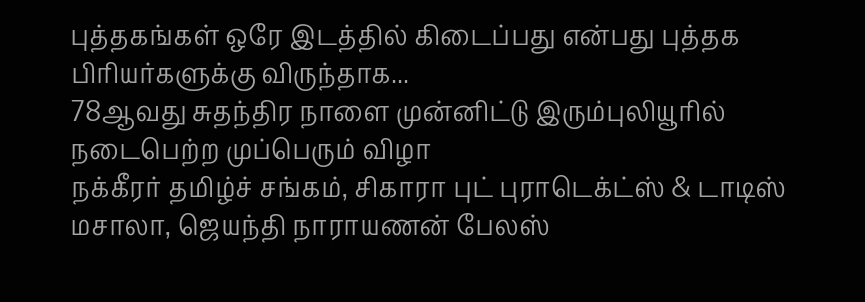புத்தகங்கள் ஒரே இடத்தில் கிடைப்பது என்பது புத்தக பிரியர்களுக்கு விருந்தாக...
78ஆவது சுதந்திர நாளை முன்னிட்டு இரும்புலியூரில் நடைபெற்ற முப்பெரும் விழா
நக்கீரர் தமிழ்ச் சங்கம், சிகாரா புட் புராடெக்ட்ஸ் & டாடிஸ் மசாலா, ஜெயந்தி நாராயணன் பேலஸ்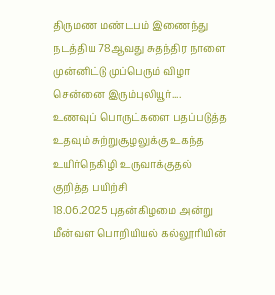திருமண மண்டபம் இணைந்து நடத்திய 78ஆவது சுதந்திர நாளை முன்னிட்டு முப்பெரும் விழா சென்னை இரும்புலியூர்....
உணவுப் பொருட்களை பதப்படுத்த உதவும் சுற்றுசூழலுக்கு உகந்த உயிர்நெகிழி உருவாக்குதல் குறித்த பயிற்சி
18.06.2025 புதன்கிழமை அன்று மீன்வள பொறியியல் கல்லூரியின்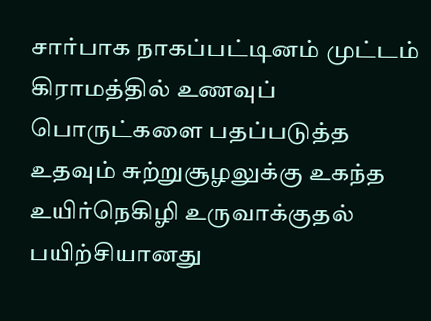சார்பாக நாகப்பட்டினம் முட்டம் கிராமத்தில் உணவுப் பொருட்களை பதப்படுத்த உதவும் சுற்றுசூழலுக்கு உகந்த உயிர்நெகிழி உருவாக்குதல் பயிற்சியானது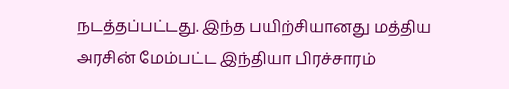நடத்தப்பட்டது. இந்த பயிற்சியானது மத்திய அரசின் மேம்பட்ட இந்தியா பிரச்சாரம்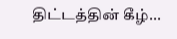திட்டத்தின் கீழ்...